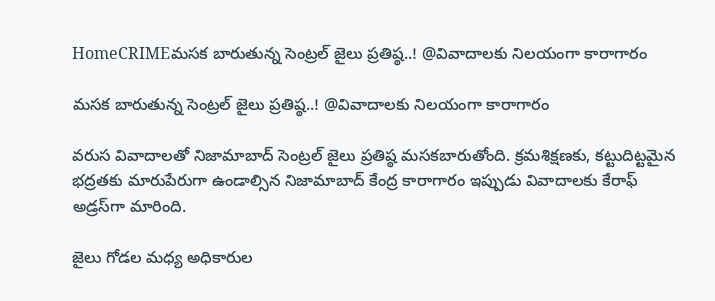HomeCRIMEమసక బారుతున్న సెంట్రల్ జైలు ప్రతిష్ఠ..! @వివాదాలకు నిలయంగా కారాగారం

మసక బారుతున్న సెంట్రల్ జైలు ప్రతిష్ఠ..! @వివాదాలకు నిలయంగా కారాగారం

వరుస వివాదాలతో నిజామాబాద్‌ సెంట్రల్ జైలు ప్రతిష్ఠ మసకబారుతోంది. క్రమశిక్షణకు, కట్టుదిట్టమైన భద్రతకు మారుపేరుగా ఉండాల్సిన నిజామాబాద్‌ కేంద్ర కారాగారం ఇప్పుడు వివాదాలకు కేరాఫ్ అడ్రస్‌గా మారింది.

జైలు గోడల మధ్య అధికారుల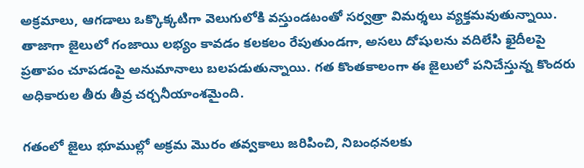అక్రమాలు, ఆగడాలు ఒక్కొక్కటిగా వెలుగులోకి వస్తుండటంతో సర్వత్రా విమర్శలు వ్యక్తమవుతున్నాయి. తాజాగా జైలులో గంజాయి లభ్యం కావడం కలకలం రేపుతుండగా, అసలు దోషులను వదిలేసి ఖైదీలపై ప్రతాపం చూపడంపై అనుమానాలు బలపడుతున్నాయి. గత కొంతకాలంగా ఈ జైలులో పనిచేస్తున్న కొందరు అధికారుల తీరు తీవ్ర చర్చనీయాంశమైంది.

గతంలో జైలు భూముల్లో అక్రమ మొరం తవ్వకాలు జరిపించి, నిబంధనలకు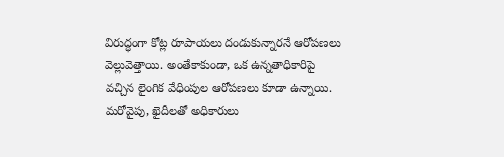విరుద్ధంగా కోట్ల రూపాయలు దండుకున్నారనే ఆరోపణలు వెల్లువెత్తాయి. అంతేకాకుండా, ఒక ఉన్నతాధికారిపై వచ్చిన లైంగిక వేధింపుల ఆరోపణలు కూడా ఉన్నాయి. మరోవైపు, ఖైదీలతో అధికారులు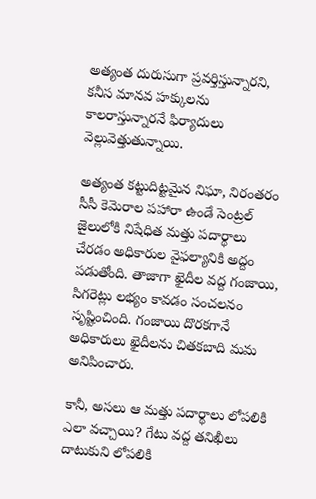అత్యంత దురుసుగా ప్రవర్తిస్తున్నారని, కనీస మానవ హక్కులను కాలరాస్తున్నారనే ఫిర్యాదులు వెల్లువెత్తుతున్నాయి.

అత్యంత కట్టుదిట్టమైన నిఘా, నిరంతరం సీసీ కెమెరాల పహారా ఉండే సెంట్రల్ జైలులోకి నిషేధిత మత్తు పదార్థాలు చేరడం అధికారుల వైఫల్యానికి అద్దం పడుతోంది. తాజాగా ఖైదీల వద్ద గంజాయి, సిగరెట్లు లభ్యం కావడం సంచలనం సృష్టించింది. గంజాయి దొరకగానే అధికారులు ఖైదీలను చితకబాది మమ అనిపించారు.

కానీ, అసలు ఆ మత్తు పదార్థాలు లోపలికి ఎలా వచ్చాయి? గేటు వద్ద తనిఖీలు దాటుకుని లోపలికి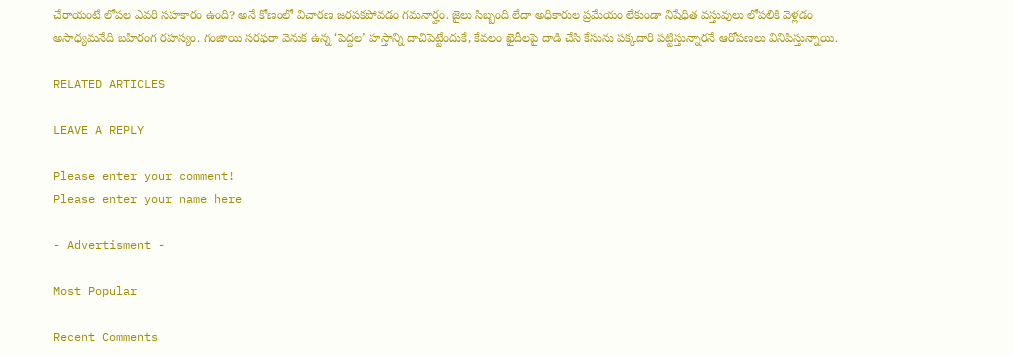చేరాయంటే లోపల ఎవరి సహకారం ఉంది? అనే కోణంలో విచారణ జరపకపోవడం గమనార్హం. జైలు సిబ్బంది లేదా అధికారుల ప్రమేయం లేకుండా నిషేధిత వస్తువులు లోపలికి వెళ్లడం అసాధ్యమనేది బహిరంగ రహస్యం. గంజాయి సరఫరా వెనుక ఉన్న ‘పెద్దల’ హస్తాన్ని దాచిపెట్టేందుకే, కేవలం ఖైదీలపై దాడి చేసి కేసును పక్కదారి పట్టిస్తున్నారనే ఆరోపణలు వినిపిస్తున్నాయి.

RELATED ARTICLES

LEAVE A REPLY

Please enter your comment!
Please enter your name here

- Advertisment -

Most Popular

Recent Comments